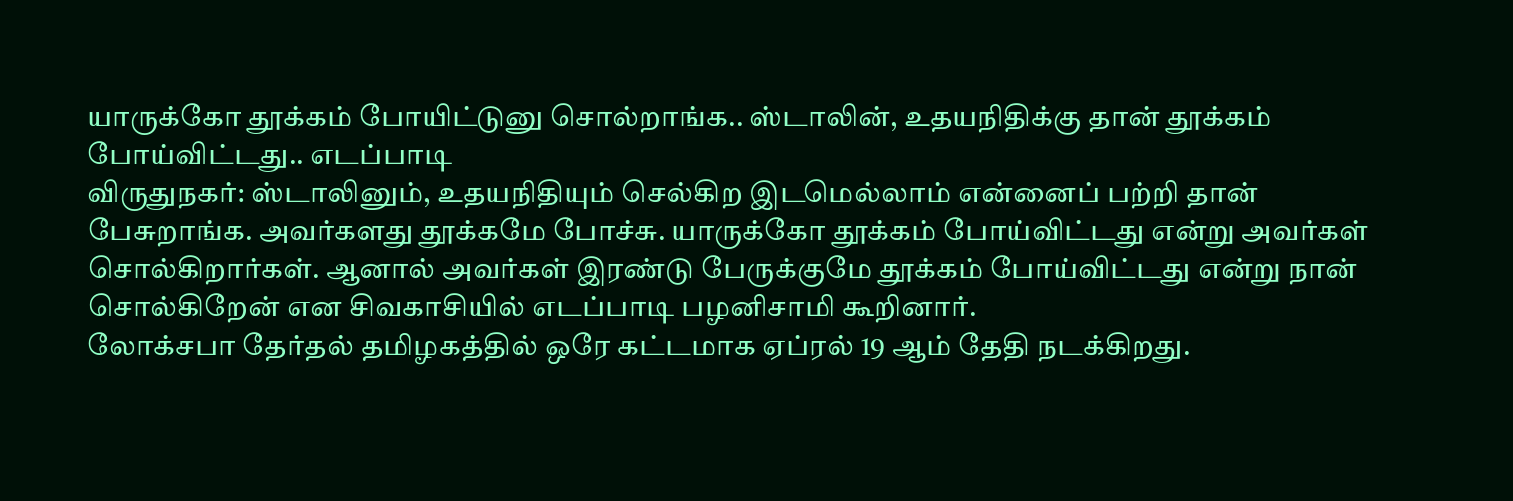யாருக்கோ தூக்கம் போயிட்டுனு சொல்றாங்க.. ஸ்டாலின், உதயநிதிக்கு தான் தூக்கம் போய்விட்டது.. எடப்பாடி
விருதுநகர்: ஸ்டாலினும், உதயநிதியும் செல்கிற இடமெல்லாம் என்னைப் பற்றி தான் பேசுறாங்க. அவர்களது தூக்கமே போச்சு. யாருக்கோ தூக்கம் போய்விட்டது என்று அவர்கள் சொல்கிறார்கள். ஆனால் அவர்கள் இரண்டு பேருக்குமே தூக்கம் போய்விட்டது என்று நான் சொல்கிறேன் என சிவகாசியில் எடப்பாடி பழனிசாமி கூறினார்.
லோக்சபா தேர்தல் தமிழகத்தில் ஒரே கட்டமாக ஏப்ரல் 19 ஆம் தேதி நடக்கிறது.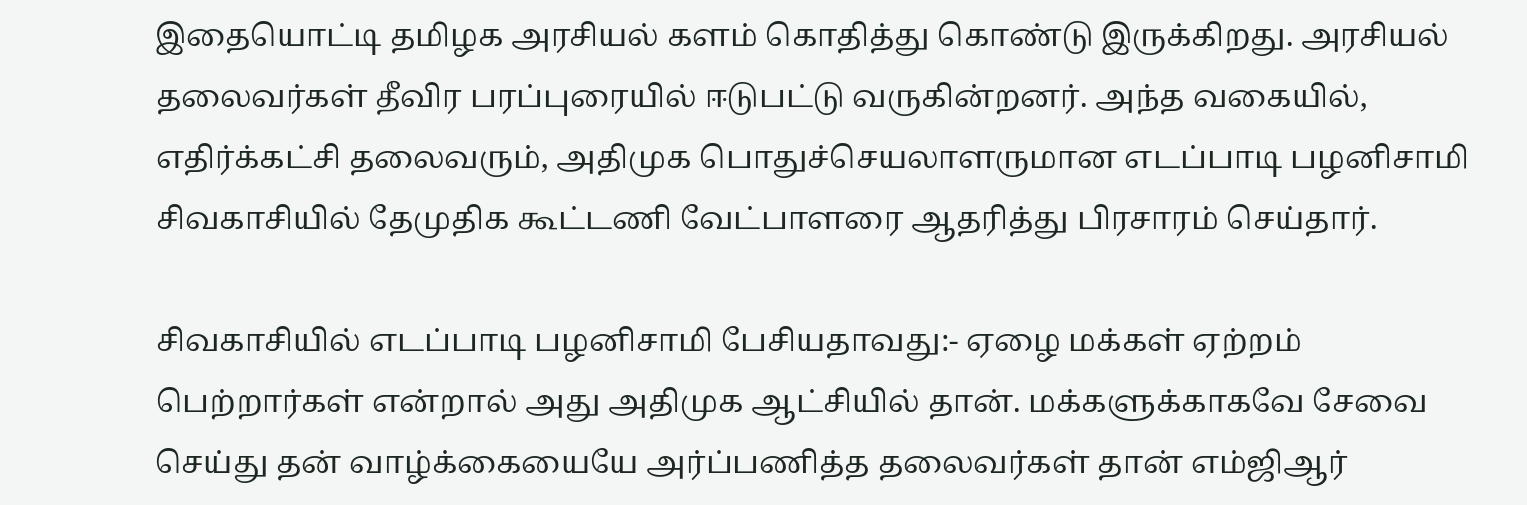இதையொட்டி தமிழக அரசியல் களம் கொதித்து கொண்டு இருக்கிறது. அரசியல் தலைவர்கள் தீவிர பரப்புரையில் ஈடுபட்டு வருகின்றனர். அந்த வகையில், எதிர்க்கட்சி தலைவரும், அதிமுக பொதுச்செயலாளருமான எடப்பாடி பழனிசாமி சிவகாசியில் தேமுதிக கூட்டணி வேட்பாளரை ஆதரித்து பிரசாரம் செய்தார்.

சிவகாசியில் எடப்பாடி பழனிசாமி பேசியதாவது:- ஏழை மக்கள் ஏற்றம் பெற்றார்கள் என்றால் அது அதிமுக ஆட்சியில் தான். மக்களுக்காகவே சேவை செய்து தன் வாழ்க்கையையே அர்ப்பணித்த தலைவர்கள் தான் எம்ஜிஆர்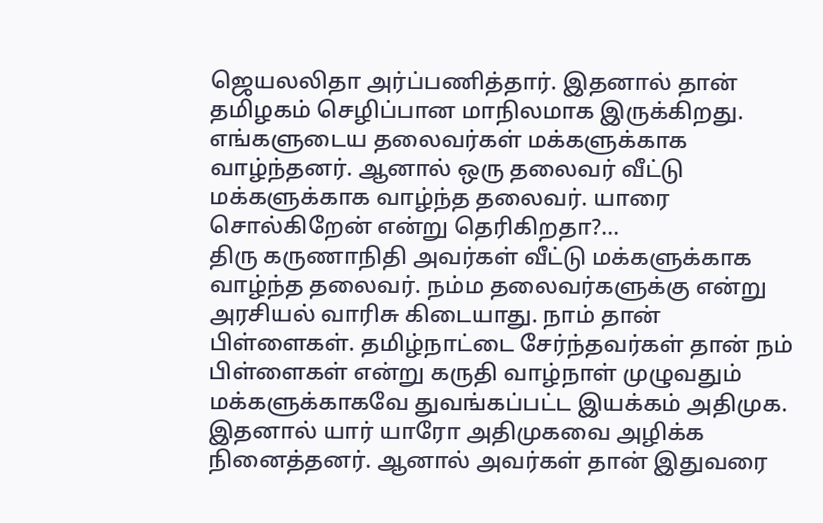ஜெயலலிதா அர்ப்பணித்தார். இதனால் தான் தமிழகம் செழிப்பான மாநிலமாக இருக்கிறது. எங்களுடைய தலைவர்கள் மக்களுக்காக வாழ்ந்தனர். ஆனால் ஒரு தலைவர் வீட்டு மக்களுக்காக வாழ்ந்த தலைவர். யாரை சொல்கிறேன் என்று தெரிகிறதா?...
திரு கருணாநிதி அவர்கள் வீட்டு மக்களுக்காக வாழ்ந்த தலைவர். நம்ம தலைவர்களுக்கு என்று அரசியல் வாரிசு கிடையாது. நாம் தான் பிள்ளைகள். தமிழ்நாட்டை சேர்ந்தவர்கள் தான் நம் பிள்ளைகள் என்று கருதி வாழ்நாள் முழுவதும் மக்களுக்காகவே துவங்கப்பட்ட இயக்கம் அதிமுக. இதனால் யார் யாரோ அதிமுகவை அழிக்க நினைத்தனர். ஆனால் அவர்கள் தான் இதுவரை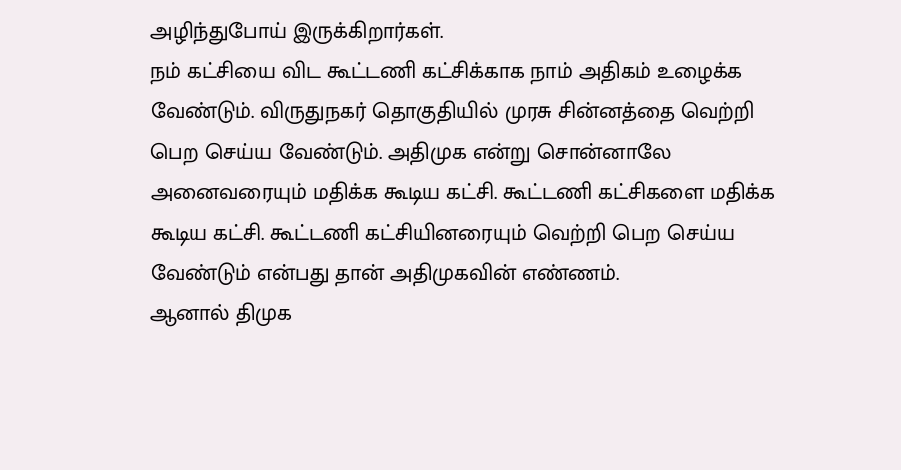அழிந்துபோய் இருக்கிறார்கள்.
நம் கட்சியை விட கூட்டணி கட்சிக்காக நாம் அதிகம் உழைக்க வேண்டும். விருதுநகர் தொகுதியில் முரசு சின்னத்தை வெற்றி பெற செய்ய வேண்டும். அதிமுக என்று சொன்னாலே அனைவரையும் மதிக்க கூடிய கட்சி. கூட்டணி கட்சிகளை மதிக்க கூடிய கட்சி. கூட்டணி கட்சியினரையும் வெற்றி பெற செய்ய வேண்டும் என்பது தான் அதிமுகவின் எண்ணம்.
ஆனால் திமுக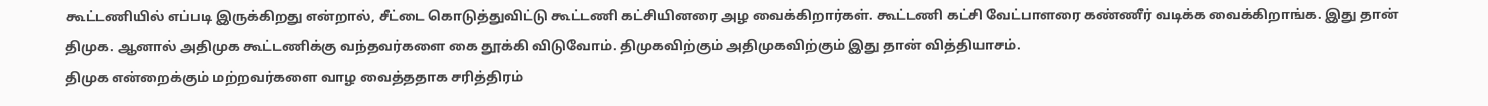கூட்டணியில் எப்படி இருக்கிறது என்றால், சீட்டை கொடுத்துவிட்டு கூட்டணி கட்சியினரை அழ வைக்கிறார்கள். கூட்டணி கட்சி வேட்பாளரை கண்ணீர் வடிக்க வைக்கிறாங்க. இது தான் திமுக. ஆனால் அதிமுக கூட்டணிக்கு வந்தவர்களை கை தூக்கி விடுவோம். திமுகவிற்கும் அதிமுகவிற்கும் இது தான் வித்தியாசம்.
திமுக என்றைக்கும் மற்றவர்களை வாழ வைத்ததாக சரித்திரம்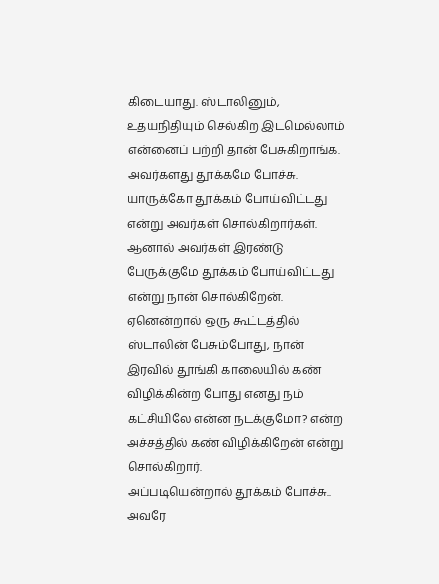கிடையாது. ஸ்டாலினும், உதயநிதியும் செல்கிற இடமெல்லாம் என்னைப் பற்றி தான் பேசுகிறாங்க. அவர்களது தூக்கமே போச்சு. யாருக்கோ தூக்கம் போய்விட்டது என்று அவர்கள் சொல்கிறார்கள். ஆனால் அவர்கள் இரண்டு பேருக்குமே தூக்கம் போய்விட்டது என்று நான் சொல்கிறேன். ஏனென்றால் ஒரு கூட்டத்தில் ஸ்டாலின் பேசும்போது, நான் இரவில் தூங்கி காலையில் கண் விழிக்கின்ற போது எனது நம் கட்சியிலே என்ன நடக்குமோ? என்ற அச்சத்தில் கண் விழிக்கிறேன் என்று சொல்கிறார்.
அப்படியென்றால் தூக்கம் போச்சு.. அவரே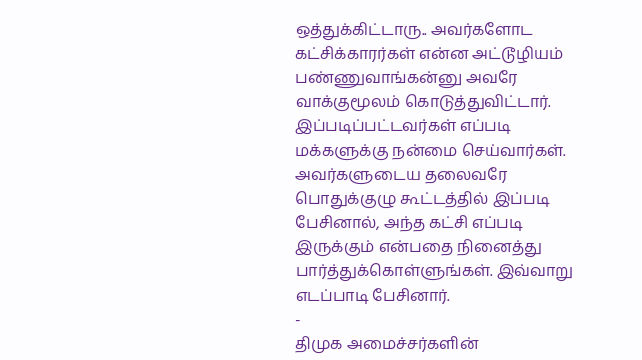ஒத்துக்கிட்டாரு.. அவர்களோட கட்சிக்காரர்கள் என்ன அட்டூழியம் பண்ணுவாங்கன்னு அவரே வாக்குமூலம் கொடுத்துவிட்டார். இப்படிப்பட்டவர்கள் எப்படி மக்களுக்கு நன்மை செய்வார்கள். அவர்களுடைய தலைவரே பொதுக்குழு கூட்டத்தில் இப்படி பேசினால், அந்த கட்சி எப்படி இருக்கும் என்பதை நினைத்து பார்த்துக்கொள்ளுங்கள். இவ்வாறு எடப்பாடி பேசினார்.
-
திமுக அமைச்சர்களின்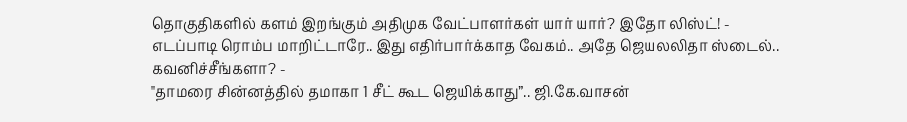தொகுதிகளில் களம் இறங்கும் அதிமுக வேட்பாளர்கள் யார் யார்? இதோ லிஸ்ட்! -
எடப்பாடி ரொம்ப மாறிட்டாரே.. இது எதிர்பார்க்காத வேகம்.. அதே ஜெயலலிதா ஸ்டைல்.. கவனிச்சீங்களா? -
"தாமரை சின்னத்தில் தமாகா 1 சீட் கூட ஜெயிக்காது”.. ஜி.கே.வாசன்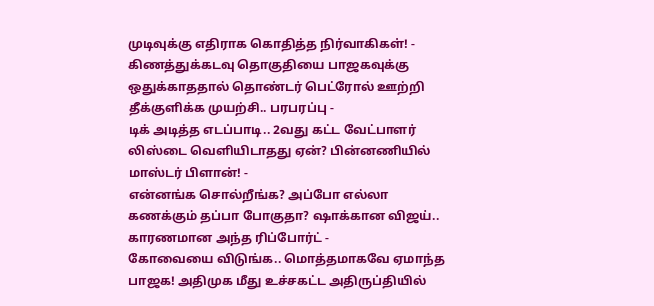முடிவுக்கு எதிராக கொதித்த நிர்வாகிகள்! -
கிணத்துக்கடவு தொகுதியை பாஜகவுக்கு ஒதுக்காததால் தொண்டர் பெட்ரோல் ஊற்றி தீக்குளிக்க முயற்சி.. பரபரப்பு -
டிக் அடித்த எடப்பாடி.. 2வது கட்ட வேட்பாளர் லிஸ்டை வெளியிடாதது ஏன்? பின்னணியில் மாஸ்டர் பிளான்! -
என்னங்க சொல்றீங்க? அப்போ எல்லா கணக்கும் தப்பா போகுதா? ஷாக்கான விஜய்.. காரணமான அந்த ரிப்போர்ட் -
கோவையை விடுங்க.. மொத்தமாகவே ஏமாந்த பாஜக! அதிமுக மீது உச்சகட்ட அதிருப்தியில்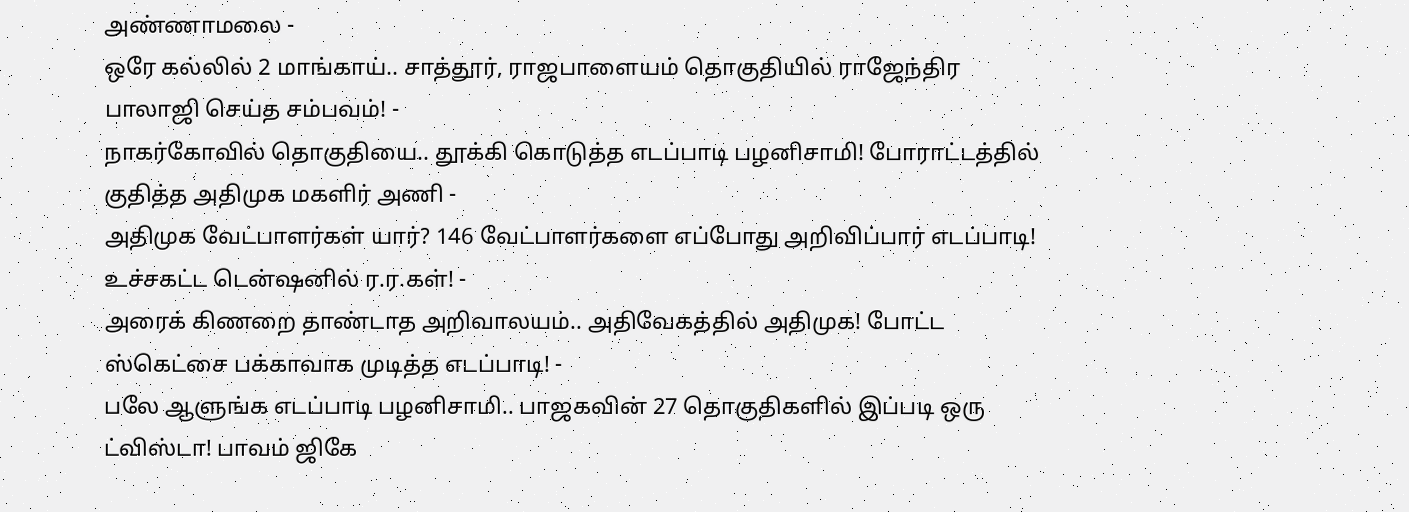அண்ணாமலை -
ஒரே கல்லில் 2 மாங்காய்.. சாத்தூர், ராஜபாளையம் தொகுதியில் ராஜேந்திர பாலாஜி செய்த சம்பவம்! -
நாகர்கோவில் தொகுதியை.. தூக்கி கொடுத்த எடப்பாடி பழனிசாமி! போராட்டத்தில் குதித்த அதிமுக மகளிர் அணி -
அதிமுக வேட்பாளர்கள் யார்? 146 வேட்பாளர்களை எப்போது அறிவிப்பார் எடப்பாடி! உச்சகட்ட டென்ஷனில் ர.ர.கள்! -
அரைக் கிணறை தாண்டாத அறிவாலயம்.. அதிவேகத்தில் அதிமுக! போட்ட ஸ்கெட்சை பக்காவாக முடித்த எடப்பாடி! -
பலே ஆளுங்க எடப்பாடி பழனிசாமி.. பாஜகவின் 27 தொகுதிகளில் இப்படி ஒரு ட்விஸ்டா! பாவம் ஜிகே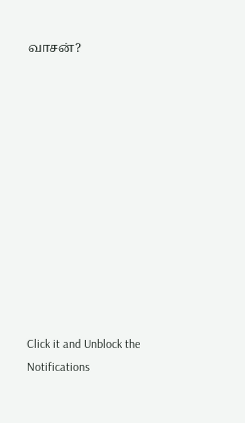வாசன்?












Click it and Unblock the Notifications